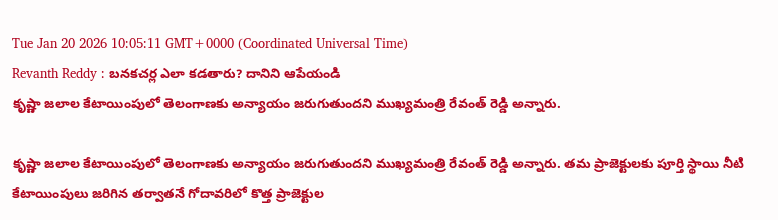Tue Jan 20 2026 10:05:11 GMT+0000 (Coordinated Universal Time)
Revanth Reddy : బనకచర్ల ఎలా కడతారు? దానిని ఆపేయండి
కృష్ణా జలాల కేటాయింపులో తెలంగాణకు అన్యాయం జరుగుతుందని ముఖ్యమంత్రి రేవంత్ రెడ్డి అన్నారు.

కృష్ణా జలాల కేటాయింపులో తెలంగాణకు అన్యాయం జరుగుతుందని ముఖ్యమంత్రి రేవంత్ రెడ్డి అన్నారు. తమ ప్రాజెక్టులకు పూర్తి స్థాయి నీటి కేటాయింపులు జరిగిన తర్వాతనే గోదావరిలో కొత్త ప్రాజెక్టుల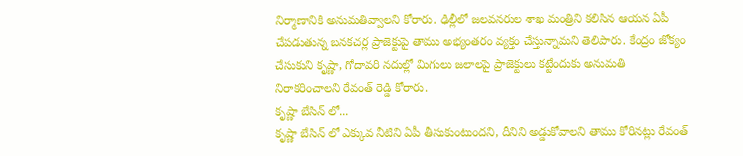నిర్మాణానికి అనుమతివ్వాలని కోరారు. ఢిల్లీలో జలవనరుల శాఖ మంత్రిని కలిసిన ఆయన ఏపీ చేపడుతున్న బనకచర్ల ప్రాజెక్టుపై తాము అభ్యంతరం వ్యక్తం చేస్తున్నామని తెలిపారు. కేంద్రం జోక్యం చేసుకుని కృష్ణా, గోదావరి నదుల్లో మిగులు జలాలపై ప్రాజెక్టులు కట్టేందుకు అనుమతి నిరాకరించాలని రేవంత్ రెడ్డి కోరారు.
కృష్ణా బేసిన్ లో...
కృష్ణా బేసిన్ లో ఎక్కువ నీటిని ఏపీ తీసుకుంటుందని, దీనిని అడ్డుకోవాలని తాము కోరినట్లు రేవంత్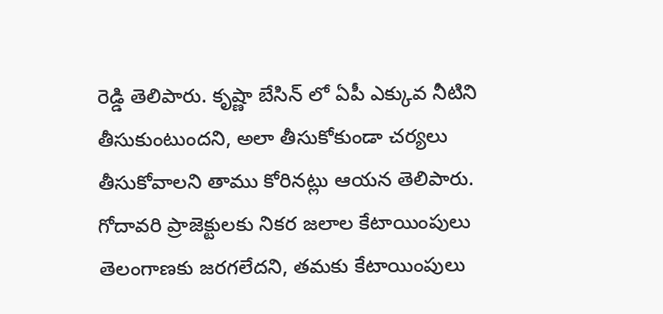రెడ్డి తెలిపారు. కృష్ణా బేసిన్ లో ఏపీ ఎక్కువ నీటిని తీసుకుంటుందని, అలా తీసుకోకుండా చర్యలు తీసుకోవాలని తాము కోరినట్లు ఆయన తెలిపారు. గోదావరి ప్రాజెక్టులకు నికర జలాల కేటాయింపులు తెలంగాణకు జరగలేదని, తమకు కేటాయింపులు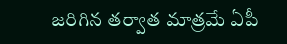జరిగిన తర్వాత మాత్రమే ఏపీ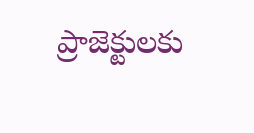ప్రాజెక్టులకు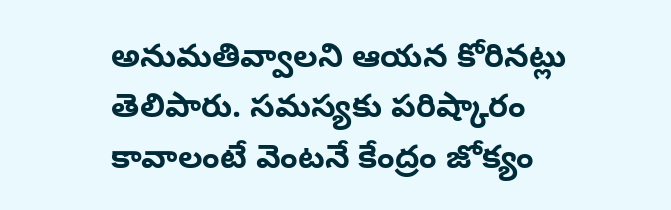అనుమతివ్వాలని ఆయన కోరినట్లు తెలిపారు. సమస్యకు పరిష్కారం కావాలంటే వెంటనే కేంద్రం జోక్యం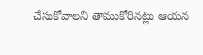చేసుకోవాలని తాముకోరినట్లు ఆయన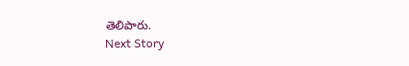తెలిపారు.
Next Story